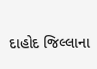દાહોદ જિલ્લાના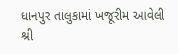ધાનપુર તાલુકામાં ખજૂરીમ આવેલી શ્રી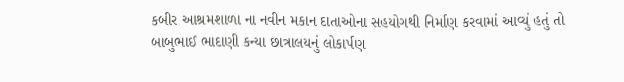કબીર આશ્રમશાળા ના નવીન મકાન દાતાઓના સહયોગથી નિર્માણ કરવામાં આવ્યું હતું તો બાબુભાઈ ભાદાણી કન્યા છાત્રાલયનું લોકાર્પણ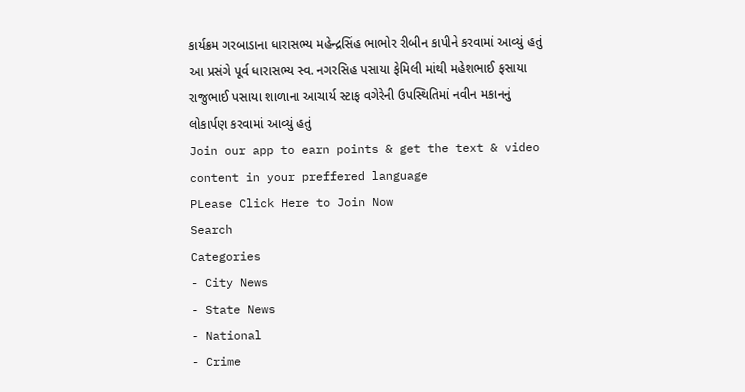કાર્યક્રમ ગરબાડાના ધારાસભ્ય મહેન્દ્રસિંહ ભાભોર રીબીન કાપીને કરવામાં આવ્યું હતું આ પ્રસંગે પૂર્વ ધારાસભ્ય સ્વ. નગરસિહ પસાયા ફેમિલી માંથી મહેશભાઈ ફસાયા રાજુભાઈ પસાયા શાળાના આચાર્ય સ્ટાફ વગેરેની ઉપસ્થિતિમાં નવીન મકાનનું લોકાર્પણ કરવામાં આવ્યું હતું
Join our app to earn points & get the text & video content in your preffered language
PLease Click Here to Join Now
Search
Categories
- City News
- State News
- National
- Crime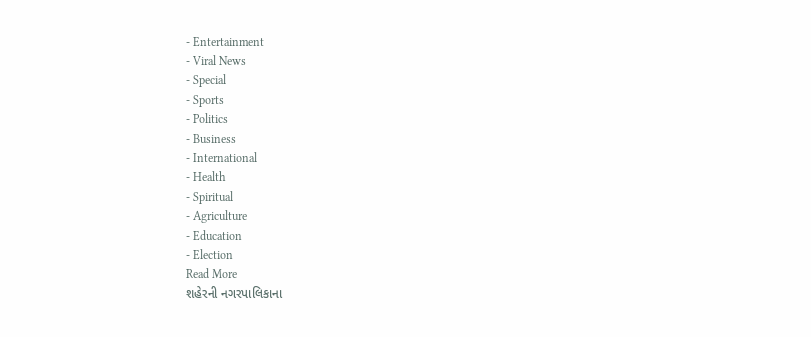- Entertainment
- Viral News
- Special
- Sports
- Politics
- Business
- International
- Health
- Spiritual
- Agriculture
- Education
- Election
Read More
શહેરની નગરપાલિકાના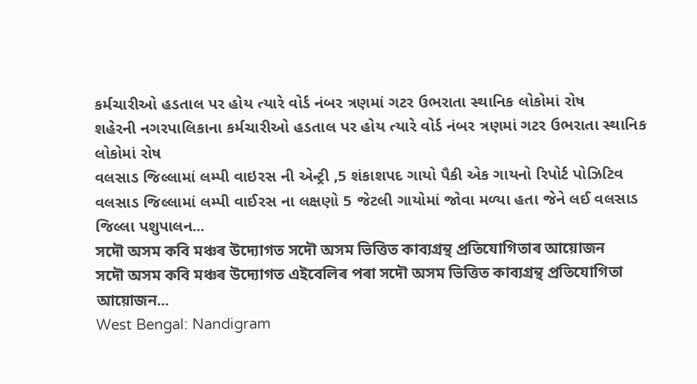કર્મચારીઓ હડતાલ પર હોય ત્યારે વોર્ડ નંબર ત્રણમાં ગટર ઉભરાતા સ્થાનિક લોકોમાં રોષ
શહેરની નગરપાલિકાના કર્મચારીઓ હડતાલ પર હોય ત્યારે વોર્ડ નંબર ત્રણમાં ગટર ઉભરાતા સ્થાનિક લોકોમાં રોષ
વલસાડ જિલ્લામાં લમ્પી વાઇરસ ની એન્ટ્રી ,5 શંકાશપદ ગાયો પૈકી એક ગાયનો રિપોર્ટ પોઝિટિવ
વલસાડ જિલ્લામાં લમ્પી વાઈરસ ના લક્ષણો 5 જેટલી ગાયોમાં જોવા મળ્યા હતા જેને લઈ વલસાડ જિલ્લા પશુપાલન...
সদৌ অসম কবি মঞ্চৰ উদ্যোগত সদৌ অসম ভিত্তিত কাব্যগ্ৰন্থ প্ৰতিযোগিতাৰ আয়োজন
সদৌ অসম কবি মঞ্চৰ উদ্যোগত এইবেলিৰ পৰা সদৌ অসম ভিত্তিত কাব্যগ্ৰন্থ প্ৰতিযোগিতা আয়োজন...
West Bengal: Nandigram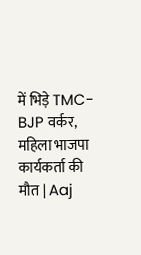में भिड़े TMC-BJP वर्कर, महिला भाजपा कार्यकर्ता की मौत | Aaj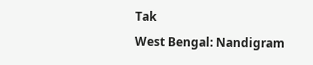Tak
West Bengal: Nandigram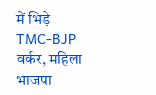में भिड़े TMC-BJP वर्कर, महिला भाजपा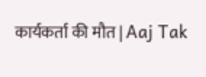कार्यकर्ता की मौत | Aaj Tak